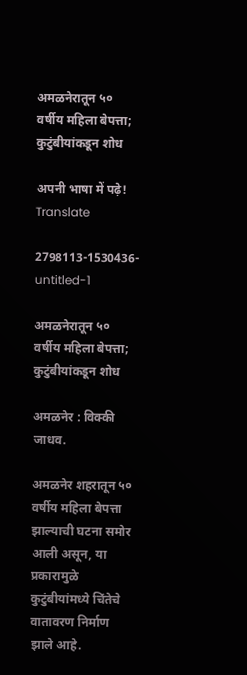अमळनेरातून ५० वर्षीय महिला बेपत्ता; कुटुंबीयांकडून शोध

अपनी भाषा में पढ़े! Translate

2798113-1530436-untitled-1

अमळनेरातून ५० वर्षीय महिला बेपत्ता; कुटुंबीयांकडून शोध

अमळनेर : विक्की जाधव.

अमळनेर शहरातून ५० वर्षीय महिला बेपत्ता झाल्याची घटना समोर आली असून, या प्रकारामुळे कुटुंबीयांमध्ये चिंतेचे वातावरण निर्माण झाले आहे.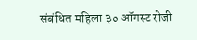संबंधित महिला ३० ऑगस्ट रोजी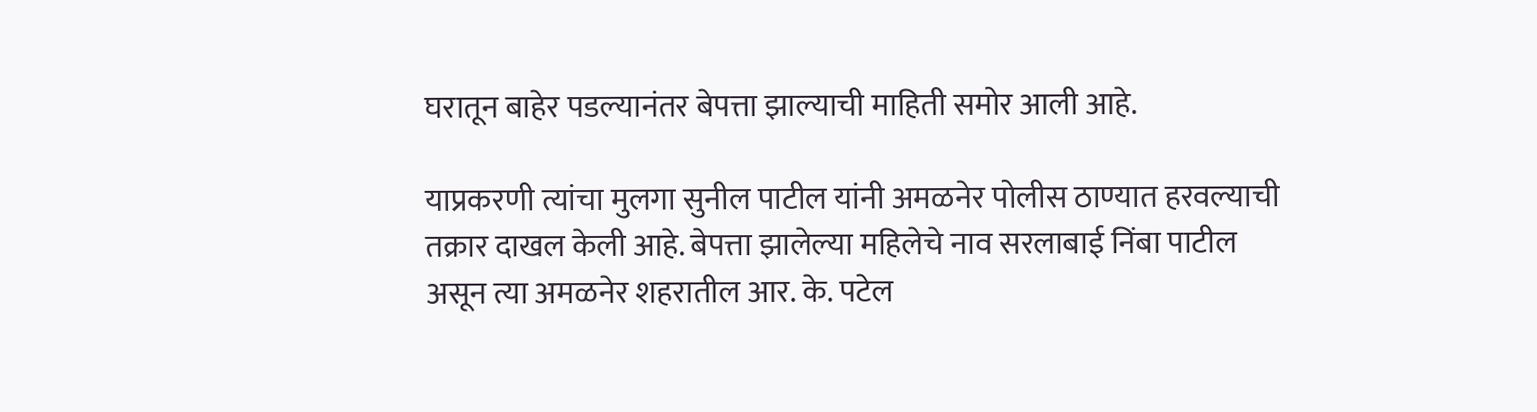घरातून बाहेर पडल्यानंतर बेपत्ता झाल्याची माहिती समोर आली आहे.

याप्रकरणी त्यांचा मुलगा सुनील पाटील यांनी अमळनेर पोलीस ठाण्यात हरवल्याची तक्रार दाखल केली आहे. बेपत्ता झालेल्या महिलेचे नाव सरलाबाई निंबा पाटील असून त्या अमळनेर शहरातील आर. के. पटेल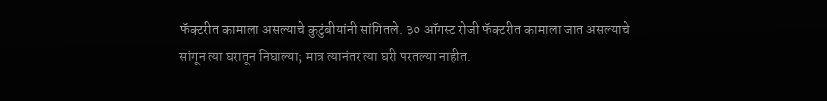फॅक्टरीत कामाला असल्याचे कुटुंबीयांनी सांगितले. ३० ऑगस्ट रोजी फॅक्टरीत कामाला जात असल्याचे सांगून त्या घरातून निघाल्या; मात्र त्यानंतर त्या घरी परतल्या नाहीत.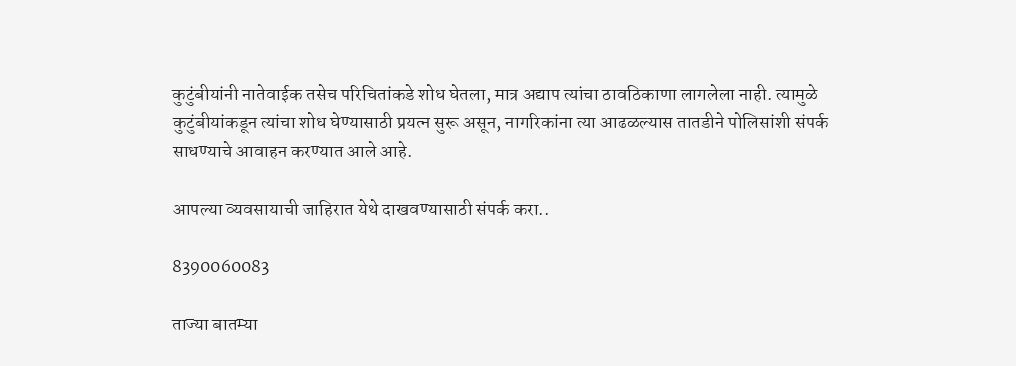कुटुंबीयांनी नातेवाईक तसेच परिचितांकडे शोध घेतला, मात्र अद्याप त्यांचा ठावठिकाणा लागलेला नाही. त्यामुळे कुटुंबीयांकडून त्यांचा शोध घेण्यासाठी प्रयत्न सुरू असून, नागरिकांना त्या आढळल्यास तातडीने पोलिसांशी संपर्क साधण्याचे आवाहन करण्यात आले आहे.

आपल्या व्यवसायाची जाहिरात येथे दाखवण्यासाठी संपर्क करा..

8390060083

ताज्या बातम्या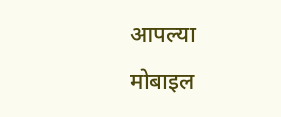आपल्या मोबाइल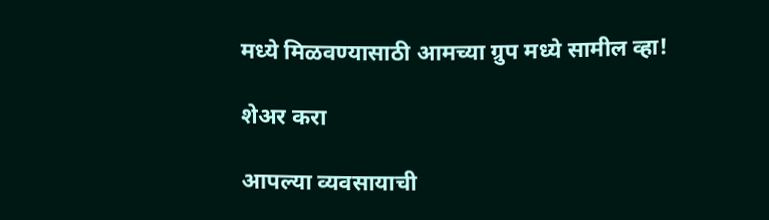मध्ये मिळवण्यासाठी आमच्या ग्रुप मध्ये सामील व्हा!

शेअर करा

आपल्या व्यवसायाची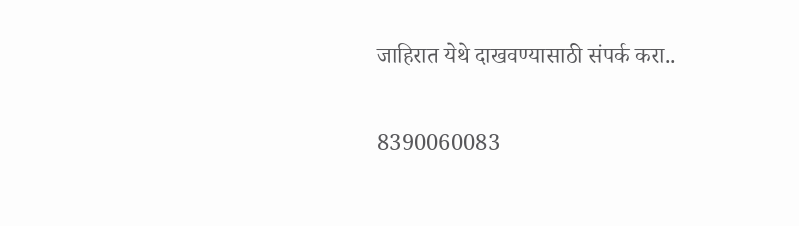जाहिरात येथे दाखवण्यासाठी संपर्क करा..

8390060083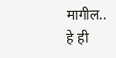मागील..
हे ही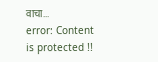वाचा...
error: Content is protected !!